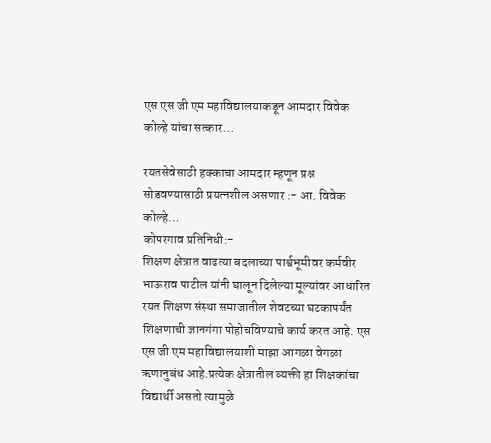एस एस जी एम महाविद्यालयाकडून आमदार विवेक कोल्हे यांचा सत्कार…

रयतसेवेसाठी हक्काचा आमदार म्हणून प्रश्न सोडवण्यासाठी प्रयत्नशील असणार :- आ. विवेक कोल्हे…
कोपरगाव प्रतिनिधी:-
शिक्षण क्षेत्रात वाढत्या बदलाच्या पार्श्वभूमीवर कर्मवीर भाऊराव पाटील यांनी घालून दिलेल्या मूल्यांवर आधारित रयत शिक्षण संस्था समाजातील शेवटच्या घटकापर्यंत शिक्षणाची ज्ञानगंगा पोहोचविण्याचे कार्य करत आहे. एस एस जी एम महाविद्यालयाशी माझा आगळा वेगळा ऋणानुबंध आहे.प्रत्येक क्षेत्रातील व्यक्ती हा शिक्षकांचा विद्यार्थी असतो त्यामुळे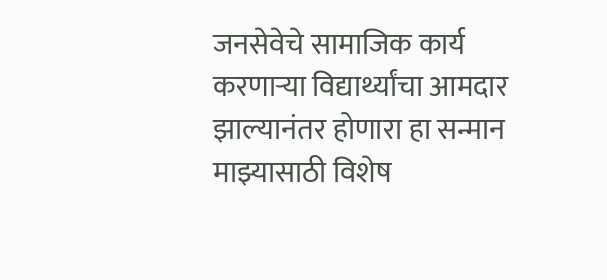जनसेवेचे सामाजिक कार्य करणाऱ्या विद्यार्थ्यांचा आमदार झाल्यानंतर होणारा हा सन्मान माझ्यासाठी विशेष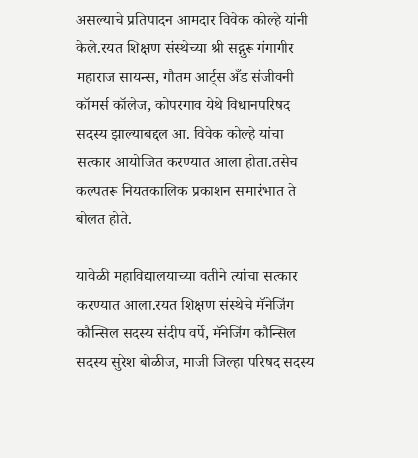असल्याचे प्रतिपादन आमदार विवेक कोल्हे यांनी केले.रयत शिक्षण संस्थेच्या श्री सद्गुरू गंगागीर महाराज सायन्स, गौतम आर्ट्स अँड संजीवनी कॉमर्स कॉलेज, कोपरगाव येथे विधानपरिषद सदस्य झाल्याबद्दल आ. विवेक कोल्हे यांचा सत्कार आयोजित करण्यात आला होता.तसेच कल्पतरू नियतकालिक प्रकाशन समारंभात ते बोलत होते.

यावेळी महाविद्यालयाच्या वतीने त्यांचा सत्कार करण्यात आला.रयत शिक्षण संस्थेचे मॅनेजिंग कौन्सिल सदस्य संदीप वर्पे, मॅनेजिंग कौन्सिल सदस्य सुरेश बोळीज, माजी जिल्हा परिषद सदस्य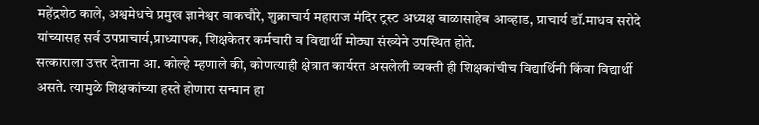महेंद्रशेठ काले, अश्वमेधचे प्रमुख ज्ञानेश्वर वाकचौरे, शुक्राचार्य महाराज मंदिर ट्रस्ट अध्यक्ष बाळासाहेब आव्हाड, प्राचार्य डॉ.माधव सरोदे यांच्यासह सर्व उपप्राचार्य,प्राध्यापक, शिक्षकेतर कर्मचारी व विद्यार्थी मोठ्या संख्येने उपस्थित होते.
सत्काराला उत्तर देताना आ. कोल्हे म्हणाले की, कोणत्याही क्षेत्रात कार्यरत असलेली व्यक्ती ही शिक्षकांचीच विद्यार्थिनी किंवा विद्यार्थी असते. त्यामुळे शिक्षकांच्या हस्ते होणारा सन्मान हा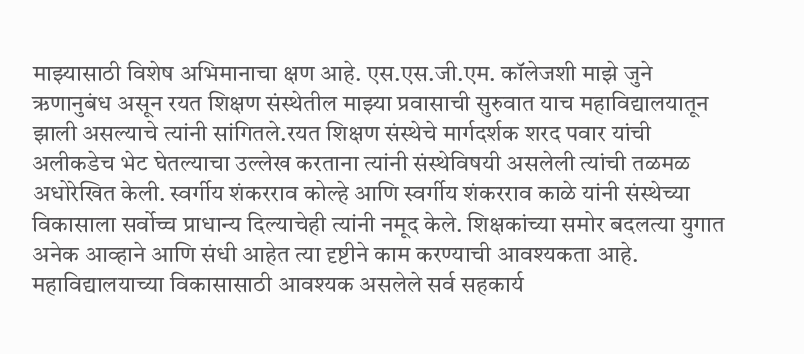माझ्यासाठी विशेष अभिमानाचा क्षण आहे. एस.एस.जी.एम. कॉलेजशी माझे जुने ऋणानुबंध असून रयत शिक्षण संस्थेतील माझ्या प्रवासाची सुरुवात याच महाविद्यालयातून झाली असल्याचे त्यांनी सांगितले.रयत शिक्षण संस्थेचे मार्गदर्शक शरद पवार यांची अलीकडेच भेट घेतल्याचा उल्लेख करताना त्यांनी संस्थेविषयी असलेली त्यांची तळमळ अधोरेखित केली. स्वर्गीय शंकरराव कोल्हे आणि स्वर्गीय शंकरराव काळे यांनी संस्थेच्या विकासाला सर्वोच्च प्राधान्य दिल्याचेही त्यांनी नमूद केले. शिक्षकांच्या समोर बदलत्या युगात अनेक आव्हाने आणि संधी आहेत त्या दृष्टीने काम करण्याची आवश्यकता आहे.
महाविद्यालयाच्या विकासासाठी आवश्यक असलेले सर्व सहकार्य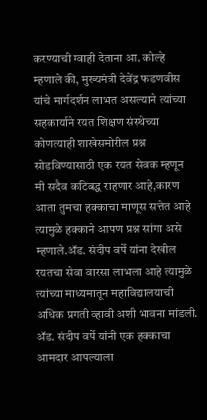करण्याची ग्वाही देताना आ. कोल्हे म्हणाले की, मुख्यमंत्री देवेंद्र फडणवीस यांचे मार्गदर्शन लाभत असल्याने त्यांच्या सहकार्याने रयत शिक्षण संस्थेच्या कोणत्याही शाखेसमोरील प्रश्न सोडविण्यासाठी एक रयत सेवक म्हणून मी सदैव कटिबद्ध राहणार आहे,कारण आता तुमचा हक्काचा माणूस सत्तेत आहे त्यामुळे हक्काने आपण प्रश्न सांगा असे म्हणाले.ॲड. संदीप वर्पे यांना देखील रयतचा सेवा वारसा लाभला आहे त्यामुळे त्यांच्या माध्यमातून महाविद्यालयाची अधिक प्रगती व्हावी अशी भावना मांडली.
ॲड. संदीप वर्पे यांनी एक हक्काचा आमदार आपल्याला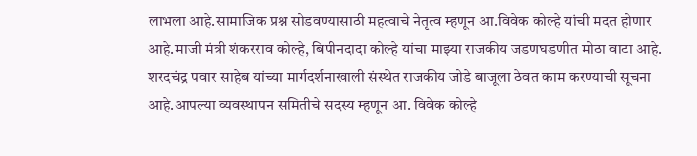लाभला आहे.सामाजिक प्रश्न सोडवण्यासाठी महत्वाचे नेतृत्व म्हणून आ.विवेक कोल्हे यांची मदत होणार आहे.माजी मंत्री शंकरराव कोल्हे, बिपीनदादा कोल्हे यांचा माझ्या राजकीय जडणघडणीत मोठा वाटा आहे. शरदचंद्र पवार साहेब यांच्या मार्गदर्शनाखाली संस्थेत राजकीय जोडे बाजूला ठेवत काम करण्याची सूचना आहे.आपल्या व्यवस्थापन समितीचे सदस्य म्हणून आ. विवेक कोल्हे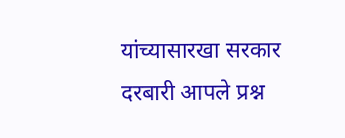यांच्यासारखा सरकार दरबारी आपले प्रश्न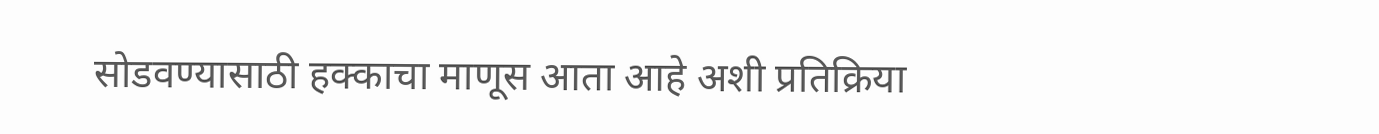सोडवण्यासाठी हक्काचा माणूस आता आहे अशी प्रतिक्रिया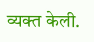व्यक्त केली.